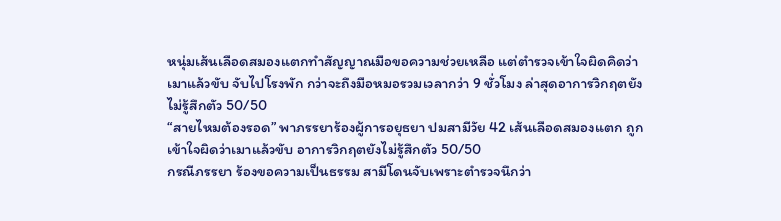หนุ่มเส้นเลือดสมองแตกทำสัญญาณมือขอความช่วยเหลือ แต่ตำรวจเข้าใจผิดคิดว่าเมาแล้วขับ จับไปโรงพัก กว่าจะถึงมือหมอรวมเวลากว่า 9 ชั่วโมง ล่าสุดอาการวิกฤตยังไม่รู้สึกตัว 50/50
“สายไหมต้องรอด” พาภรรยาร้องผู้การอยุธยา ปมสามีวัย 42 เส้นเลือดสมองแตก ถูกเข้าใจผิดว่าเมาแล้วขับ อาการวิกฤตยังไม่รู้สึกตัว 50/50
กรณีภรรยา ร้องขอความเป็นธรรม สามีโดนจับเพราะตำรวจนึกว่า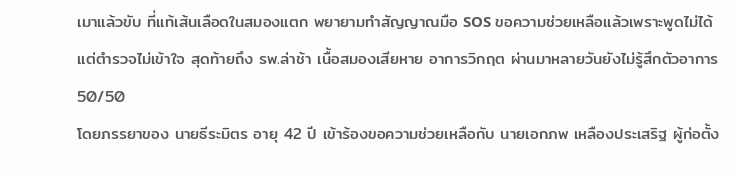เมาแล้วขับ ที่แท้เส้นเลือดในสมองแตก พยายามทำสัญญาณมือ SOS ขอความช่วยเหลือแล้วเพราะพูดไม่ได้ แต่ตำรวจไม่เข้าใจ สุดท้ายถึง รพ.ล่าช้า เนื้อสมองเสียหาย อาการวิกฤต ผ่านมาหลายวันยังไม่รู้สึกตัวอาการ 50/50
โดยภรรยาของ นายธีระมิตร อายุ 42 ปี เข้าร้องขอความช่วยเหลือกับ นายเอกภพ เหลืองประเสริฐ ผู้ก่อตั้ง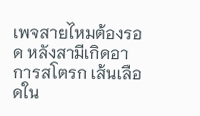เพจสายไหมต้องรอด หลังสามีเกิดอาการสโตรก เส้นเลือดใน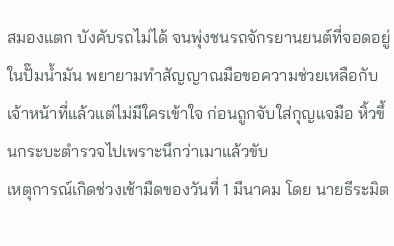สมองแตก บังคับรถไม่ได้ จนพุ่งชนรถจักรยานยนต์ที่จอดอยู่ในปั๊มน้ำมัน พยายามทำสัญญาณมือขอความช่วยเหลือกับเจ้าหน้าที่แล้วแต่ไม่มีใครเข้าใจ ก่อนถูกจับใส่กุญแจมือ หิ้วขึ้นกระบะตำรวจไปเพราะนึกว่าเมาแล้วขับ
เหตุการณ์เกิดช่วงเช้ามืดของวันที่ 1 มีนาคม โดย นายธีระมิต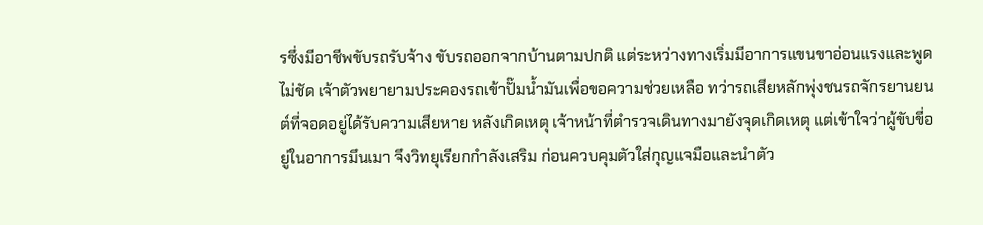รซึ่งมีอาชีพขับรถรับจ้าง ขับรถออกจากบ้านตามปกติ แต่ระหว่างทางเริ่มมีอาการแขนขาอ่อนแรงและพูดไม่ชัด เจ้าตัวพยายามประคองรถเข้าปั๊มน้ำมันเพื่อขอความช่วยเหลือ ทว่ารถเสียหลักพุ่งชนรถจักรยานยนต์ที่จอดอยู่ได้รับความเสียหาย หลังเกิดเหตุ เจ้าหน้าที่ตำรวจเดินทางมายังจุดเกิดเหตุ แต่เข้าใจว่าผู้ขับขี่อยู่ในอาการมึนเมา จึงวิทยุเรียกกำลังเสริม ก่อนควบคุมตัวใส่กุญแจมือและนำตัว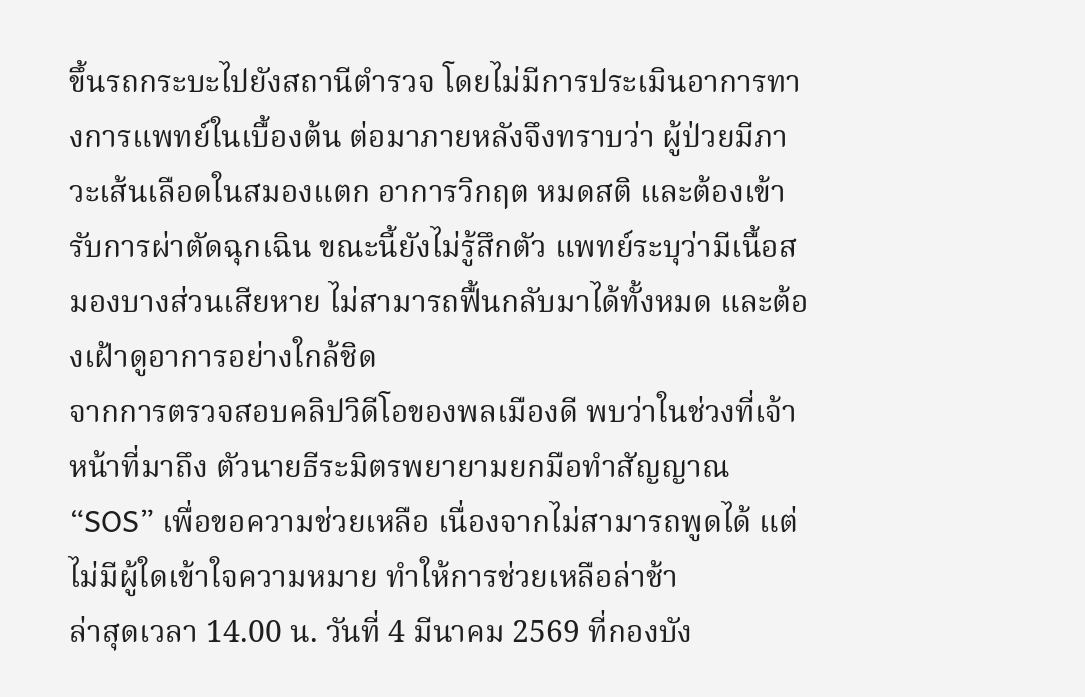ขึ้นรถกระบะไปยังสถานีตำรวจ โดยไม่มีการประเมินอาการทางการแพทย์ในเบื้องต้น ต่อมาภายหลังจึงทราบว่า ผู้ป่วยมีภาวะเส้นเลือดในสมองแตก อาการวิกฤต หมดสติ และต้องเข้ารับการผ่าตัดฉุกเฉิน ขณะนี้ยังไม่รู้สึกตัว แพทย์ระบุว่ามีเนื้อสมองบางส่วนเสียหาย ไม่สามารถฟื้นกลับมาได้ทั้งหมด และต้องเฝ้าดูอาการอย่างใกล้ชิด
จากการตรวจสอบคลิปวิดีโอของพลเมืองดี พบว่าในช่วงที่เจ้าหน้าที่มาถึง ตัวนายธีระมิตรพยายามยกมือทำสัญญาณ “SOS” เพื่อขอความช่วยเหลือ เนื่องจากไม่สามารถพูดได้ แต่ไม่มีผู้ใดเข้าใจความหมาย ทำให้การช่วยเหลือล่าช้า
ล่าสุดเวลา 14.00 น. วันที่ 4 มีนาคม 2569 ที่กองบัง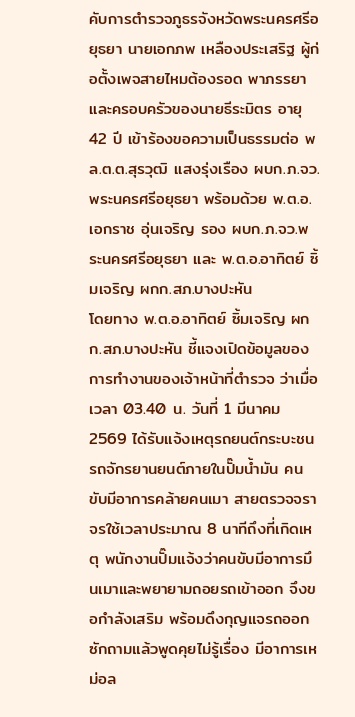คับการตำรวจภูธรจังหวัดพระนครศรีอยุธยา นายเอกภพ เหลืองประเสริฐ ผู้ก่อตั้งเพจสายไหมต้องรอด พาภรรยาและครอบครัวของนายธีระมิตร อายุ 42 ปี เข้าร้องขอความเป็นธรรมต่อ พล.ต.ต.สุรวุฒิ แสงรุ่งเรือง ผบก.ภ.จว.พระนครศรีอยุธยา พร้อมด้วย พ.ต.อ.เอกราช อุ่นเจริญ รอง ผบก.ภ.จว.พระนครศรีอยุธยา และ พ.ต.อ.อาทิตย์ ซิ้มเจริญ ผกก.สภ.บางปะหัน
โดยทาง พ.ต.อ.อาทิตย์ ซิ้มเจริญ ผกก.สภ.บางปะหัน ชี้แจงเปิดข้อมูลของการทำงานของเจ้าหน้าที่ตำรวจ ว่าเมื่อเวลา 03.40 น. วันที่ 1 มีนาคม 2569 ได้รับแจ้งเหตุรถยนต์กระบะชนรถจักรยานยนต์ภายในปั๊มน้ำมัน คนขับมีอาการคล้ายคนเมา สายตรวจจราจรใช้เวลาประมาณ 8 นาทีถึงที่เกิดเหตุ พนักงานปั๊มแจ้งว่าคนขับมีอาการมึนเมาและพยายามถอยรถเข้าออก จึงขอกำลังเสริม พร้อมดึงกุญแจรถออก ซักถามแล้วพูดคุยไม่รู้เรื่อง มีอาการเหม่อล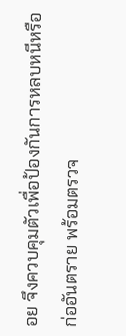อย จึงควบคุมตัวเพื่อป้องกันการหลบหนีหรือก่ออันตราย พร้อมตรวจ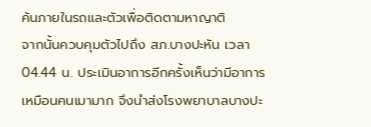ค้นภายในรถและตัวเพื่อติดตามหาญาติ
จากนั้นควบคุมตัวไปถึง สภ.บางปะหัน เวลา 04.44 น. ประเมินอาการอีกครั้งเห็นว่ามีอาการเหมือนคนเมามาก จึงนำส่งโรงพยาบาลบางปะ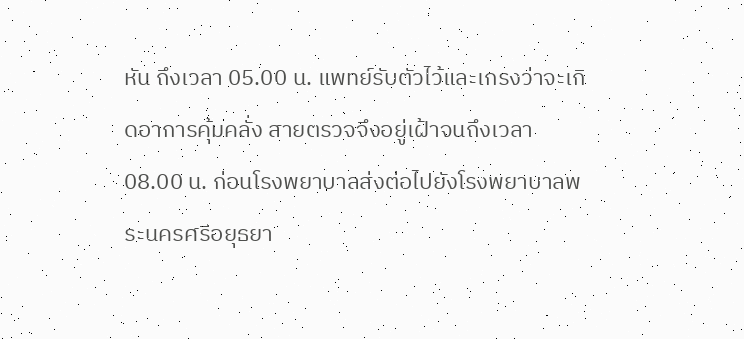หัน ถึงเวลา 05.00 น. แพทย์รับตัวไว้และเกรงว่าจะเกิดอาการคุ้มคลั่ง สายตรวจจึงอยู่เฝ้าจนถึงเวลา 08.00 น. ก่อนโรงพยาบาลส่งต่อไปยังโรงพยาบาลพระนครศรีอยุธยา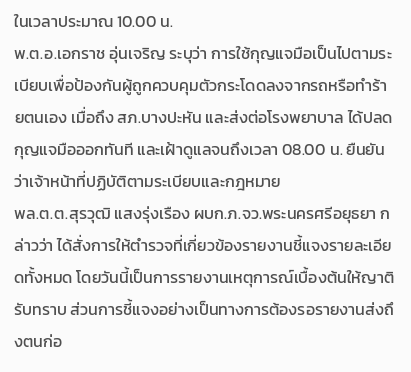ในเวลาประมาณ 10.00 น.
พ.ต.อ.เอกราช อุ่นเจริญ ระบุว่า การใช้กุญแจมือเป็นไปตามระเบียบเพื่อป้องกันผู้ถูกควบคุมตัวกระโดดลงจากรถหรือทำร้ายตนเอง เมื่อถึง สภ.บางปะหัน และส่งต่อโรงพยาบาล ได้ปลดกุญแจมือออกทันที และเฝ้าดูแลจนถึงเวลา 08.00 น. ยืนยันว่าเจ้าหน้าที่ปฏิบัติตามระเบียบและกฎหมาย
พล.ต.ต.สุรวุฒิ แสงรุ่งเรือง ผบก.ภ.จว.พระนครศรีอยุธยา กล่าวว่า ได้สั่งการให้ตำรวจที่เกี่ยวข้องรายงานชี้แจงรายละเอียดทั้งหมด โดยวันนี้เป็นการรายงานเหตุการณ์เบื้องต้นให้ญาติรับทราบ ส่วนการชี้แจงอย่างเป็นทางการต้องรอรายงานส่งถึงตนก่อ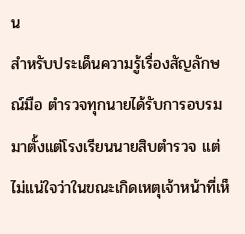น
สำหรับประเด็นความรู้เรื่องสัญลักษณ์มือ ตำรวจทุกนายได้รับการอบรมมาตั้งแต่โรงเรียนนายสิบตำรวจ แต่ไม่แน่ใจว่าในขณะเกิดเหตุเจ้าหน้าที่เห็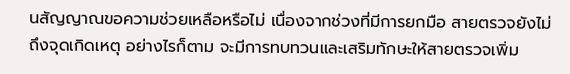นสัญญาณขอความช่วยเหลือหรือไม่ เนื่องจากช่วงที่มีการยกมือ สายตรวจยังไม่ถึงจุดเกิดเหตุ อย่างไรก็ตาม จะมีการทบทวนและเสริมทักษะให้สายตรวจเพิ่ม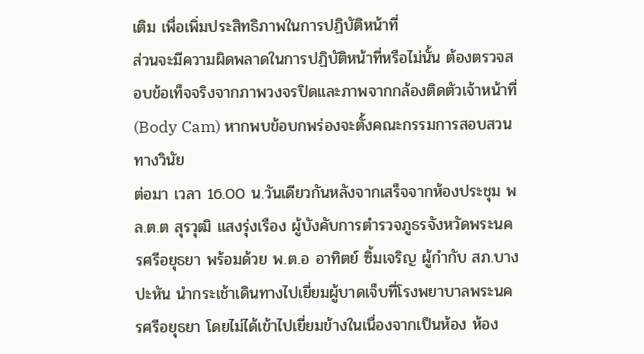เติม เพื่อเพิ่มประสิทธิภาพในการปฏิบัติหน้าที่
ส่วนจะมีความผิดพลาดในการปฏิบัติหน้าที่หรือไม่นั้น ต้องตรวจสอบข้อเท็จจริงจากภาพวงจรปิดและภาพจากกล้องติดตัวเจ้าหน้าที่ (Body Cam) หากพบข้อบกพร่องจะตั้งคณะกรรมการสอบสวนทางวินัย
ต่อมา เวลา 16.00 น.วันเดียวกันหลังจากเสร็จจากห้องประชุม พล.ต.ต สุรวุฒิ แสงรุ่งเรือง ผู้บังคับการตำรวจภูธรจังหวัดพระนครศรีอยุธยา พร้อมด้วย พ.ต.อ อาทิตย์ ซิ้มเจริญ ผู้กำกับ สภ.บางปะหัน นำกระเช้าเดินทางไปเยี่ยมผู้บาดเจ็บที่โรงพยาบาลพระนครศรีอยุธยา โดยไม่ได้เข้าไปเยี่ยมข้างในเนื่องจากเป็นห้อง ห้อง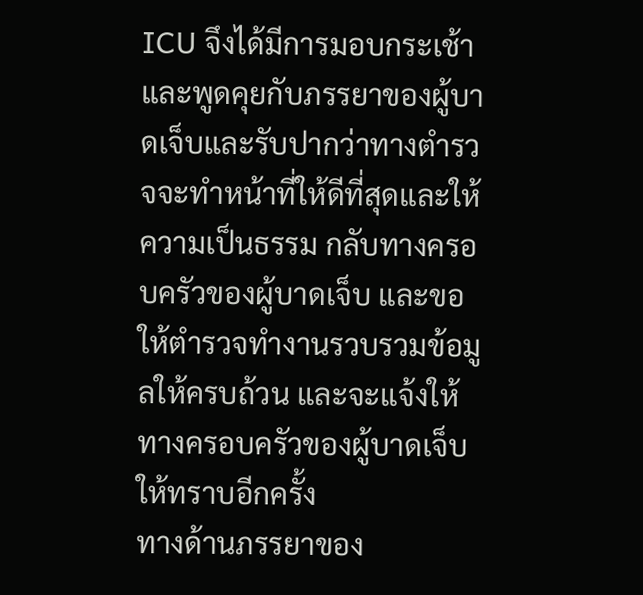ICU จึงได้มีการมอบกระเช้าและพูดคุยกับภรรยาของผู้บาดเจ็บและรับปากว่าทางตำรวจจะทำหน้าที่ให้ดีที่สุดและให้ความเป็นธรรม กลับทางครอบครัวของผู้บาดเจ็บ และขอให้ตำรวจทำงานรวบรวมข้อมูลให้ครบถ้วน และจะแจ้งให้ทางครอบครัวของผู้บาดเจ็บให้ทราบอีกครั้ง
ทางด้านภรรยาของ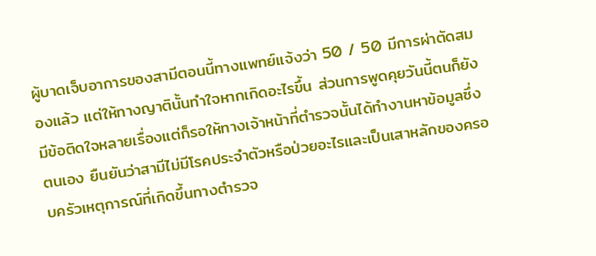ผู้บาดเจ็บอาการของสามีตอนนี้ทางแพทย์แจ้งว่า 50 / 50 มีการผ่าตัดสมองแล้ว แต่ให้ทางญาตินั้นทำใจหากเกิดอะไรขึ้น ส่วนการพูดคุยวันนี้ตนก็ยังมีข้อติดใจหลายเรื่องแต่ก็รอให้ทางเจ้าหน้าที่ตำรวจนั้นได้ทำงานหาข้อมูลซึ่งตนเอง ยืนยันว่าสามีไม่มีโรคประจำตัวหรือป่วยอะไรและเป็นเสาหลักของครอบครัวเหตุการณ์ที่เกิดขึ้นทางตำรวจ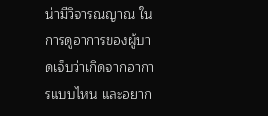น่ามีวิจารณญาณ ในการดูอาการของผู้บาดเจ็บว่าเกิดจากอาการแบบไหน และอยาก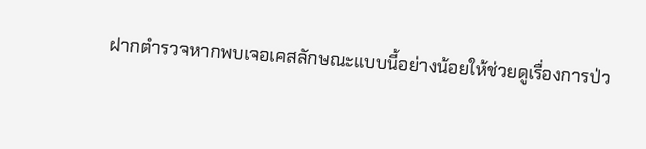ฝากตำรวจหากพบเจอเคสลักษณะแบบนี้อย่างน้อยให้ช่วยดูเรื่องการป่ว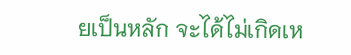ยเป็นหลัก จะได้ไม่เกิดเห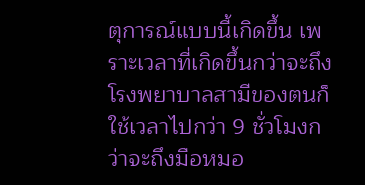ตุการณ์แบบนี้เกิดขึ้น เพราะเวลาที่เกิดขึ้นกว่าจะถึงโรงพยาบาลสามีของตนก็ใช้เวลาไปกว่า 9 ชั่วโมงกว่าจะถึงมือหมอ